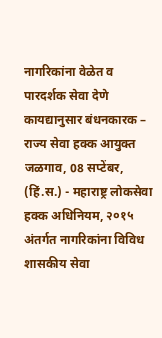नागरिकांना वेळेत व पारदर्शक सेवा देणे कायद्यानुसार बंधनकारक – राज्य सेवा हक्क आयुक्त
जळगाव, 08 सप्टेंबर, (हिं.स.) - महाराष्ट्र लोकसेवा हक्क अधिनियम, २०१५ अंतर्गत नागरिकांना विविध शासकीय सेवा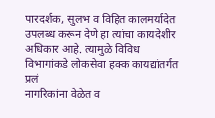पारदर्शक, सुलभ व विहित कालमर्यादेत उपलब्ध करून देणे हा त्यांचा कायदेशीर अधिकार आहे. त्यामुळे विविध विभागांकडे लोकसेवा हक्क कायद्यांतर्गत प्रलं
नागरिकांना वेळेत व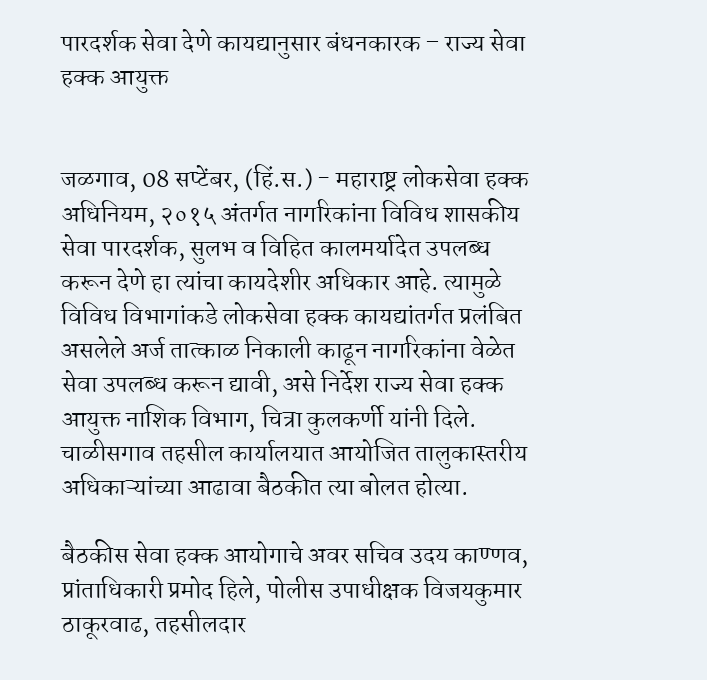पारदर्शक सेवा देणे कायद्यानुसार बंधनकारक – राज्य सेवा हक्क आयुक्त


जळगाव, 08 सप्टेंबर, (हिं.स.) - महाराष्ट्र लोकसेवा हक्क अधिनियम, २०१५ अंतर्गत नागरिकांना विविध शासकीय सेवा पारदर्शक, सुलभ व विहित कालमर्यादेत उपलब्ध करून देणे हा त्यांचा कायदेशीर अधिकार आहे. त्यामुळे विविध विभागांकडे लोकसेवा हक्क कायद्यांतर्गत प्रलंबित असलेले अर्ज तात्काळ निकाली काढून नागरिकांना वेळेत सेवा उपलब्ध करून द्यावी, असे निर्देश राज्य सेवा हक्क आयुक्त नाशिक विभाग, चित्रा कुलकर्णी यांनी दिले. चाळीसगाव तहसील कार्यालयात आयोजित तालुकास्तरीय अधिकाऱ्यांच्या आढावा बैठकीत त्या बोलत होत्या.

बैठकीस सेवा हक्क आयोगाचे अवर सचिव उदय काण्णव, प्रांताधिकारी प्रमोद हिले, पोलीस उपाधीक्षक विजयकुमार ठाकूरवाढ, तहसीलदार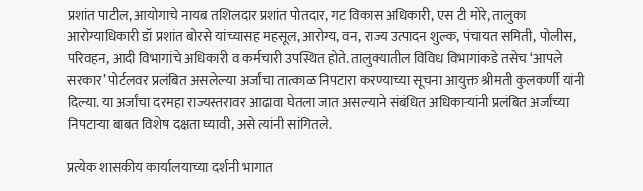प्रशांत पाटील, आयोगाचे नायब तशिलदार प्रशांत पोतदार, गट विकास अधिकारी, एस टी मोरे, तालुका आरोग्याधिकारी डॉ प्रशांत बोरसे यांच्यासह महसूल, आरोग्य, वन, राज्य उत्पादन शुल्क, पंचायत समिती, पोलीस, परिवहन, आदी विभागांचे अधिकारी व कर्मचारी उपस्थित होते. तालुक्यातील विविध विभागांकडे तसेच ‘आपले सरकार’ पोर्टलवर प्रलंबित असलेल्या अर्जांचा तात्काळ निपटारा करण्याच्या सूचना आयुक्त श्रीमती कुलकर्णी यांनी दिल्या. या अर्जांचा दरमहा राज्यस्तरावर आढावा घेतला जात असल्याने संबंधित अधिकाऱ्यांनी प्रलंबित अर्जांच्या निपटाऱ्या बाबत विशेष दक्षता घ्यावी, असे त्यांनी सांगितले.

प्रत्येक शासकीय कार्यालयाच्या दर्शनी भागात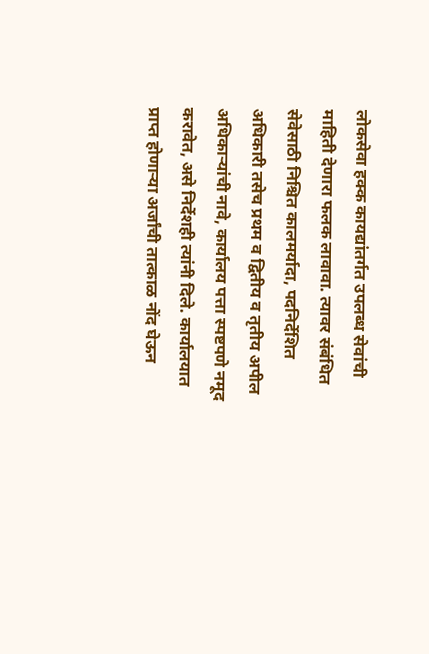लोकसेवा हक्क कायद्यांतर्गत उपलब्ध सेवांची माहिती देणारा फलक लावावा. त्यावर संबंधित सेवेसाठी निश्चित कालमर्यादा, पदनिर्देशित अधिकारी तसेच प्रथम व द्वितीय व तृतीय अपील अधिकाऱ्यांची नावे, कार्यालय पत्ता स्पष्टपणे नमूद करावेत, असे निर्देशही त्यांनी दिले. कार्यालयात प्राप्त होणाऱ्या अर्जांची तात्काळ नोंद घेऊन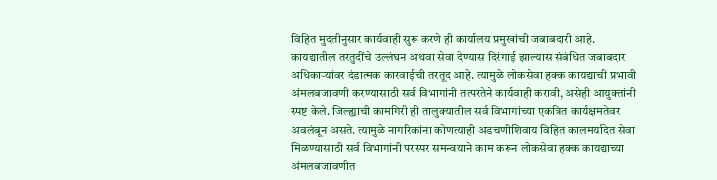विहित मुदतीनुसार कार्यवाही सुरू करणे ही कार्यालय प्रमुखांची जबाबदारी आहे. कायद्यातील तरतुदींचे उल्लंघन अथवा सेवा देण्यास दिरंगाई झाल्यास संबंधित जबाबदार अधिकाऱ्यांवर दंडात्मक कारवाईची तरतूद आहे. त्यामुळे लोकसेवा हक्क कायद्याची प्रभावी अंमलबजावणी करण्यासाठी सर्व विभागांनी तत्परतेने कार्यवाही करावी, असेही आयुक्तांनी स्पष्ट केले. जिल्ह्याची कामगिरी ही तालुक्यातील सर्व विभागांच्या एकत्रित कार्यक्षमतेवर अवलंबून असते. त्यामुळे नागरिकांना कोणत्याही अडचणीशिवाय विहित कालमर्यादेत सेवा मिळण्यासाठी सर्व विभागांनी परस्पर समन्वयाने काम करून लोकसेवा हक्क कायद्याच्या अंमलबजावणीत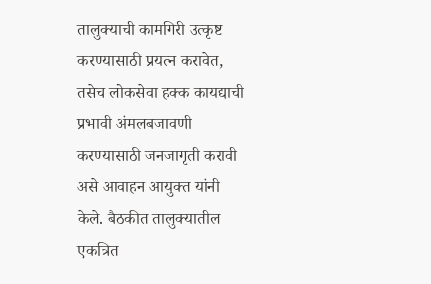तालुक्याची कामगिरी उत्कृष्ट करण्यासाठी प्रयत्न करावेत, तसेच लोकसेवा हक्क कायद्याची प्रभावी अंमलबजावणी करण्यासाठी जनजागृती करावी असे आवाहन आयुक्त यांनी केले. बैठकीत तालुक्यातील एकत्रित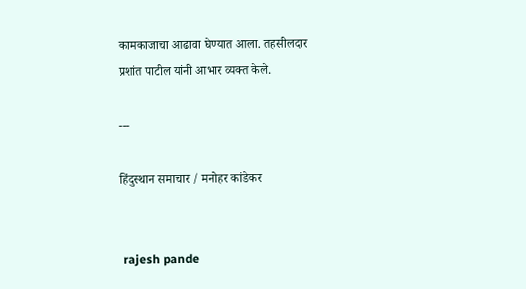कामकाजाचा आढावा घेण्यात आला. तहसीलदार प्रशांत पाटील यांनी आभार व्यक्त केले.

---

हिंदुस्थान समाचार / मनोहर कांडेकर


 rajesh pande